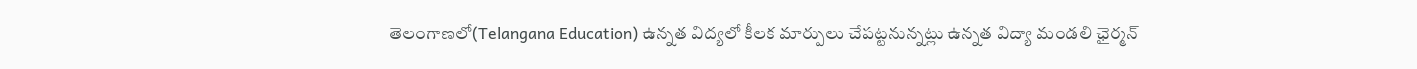తెలంగాణలో(Telangana Education) ఉన్నత విద్యలో కీలక మార్పులు చేపట్టనున్నట్లు ఉన్నత విద్యా మండలి ఛైర్మన్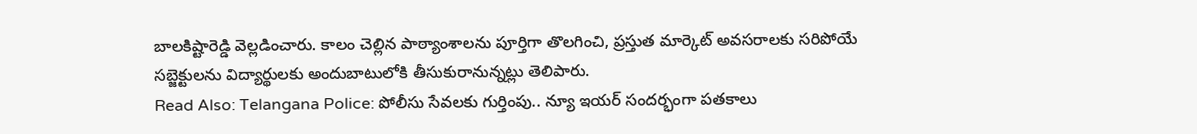బాలకిష్టారెడ్డి వెల్లడించారు. కాలం చెల్లిన పాఠ్యాంశాలను పూర్తిగా తొలగించి, ప్రస్తుత మార్కెట్ అవసరాలకు సరిపోయే సబ్జెక్టులను విద్యార్థులకు అందుబాటులోకి తీసుకురానున్నట్లు తెలిపారు.
Read Also: Telangana Police: పోలీసు సేవలకు గుర్తింపు.. న్యూ ఇయర్ సందర్భంగా పతకాలు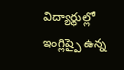విద్యార్థుల్లో ఇంగ్లిష్పై ఉన్న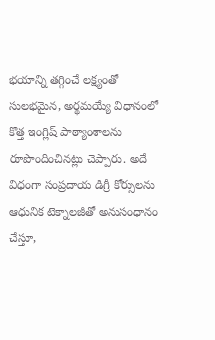భయాన్ని తగ్గించే లక్ష్యంతో సులభమైన, అర్థమయ్యే విధానంలో కొత్త ఇంగ్లిష్ పాఠ్యాంశాలను రూపొందించినట్లు చెప్పారు. అదే విధంగా సంప్రదాయ డిగ్రీ కోర్సులను ఆధునిక టెక్నాలజీతో అనుసంధానం చేస్తూ,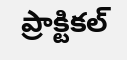ప్రాక్టికల్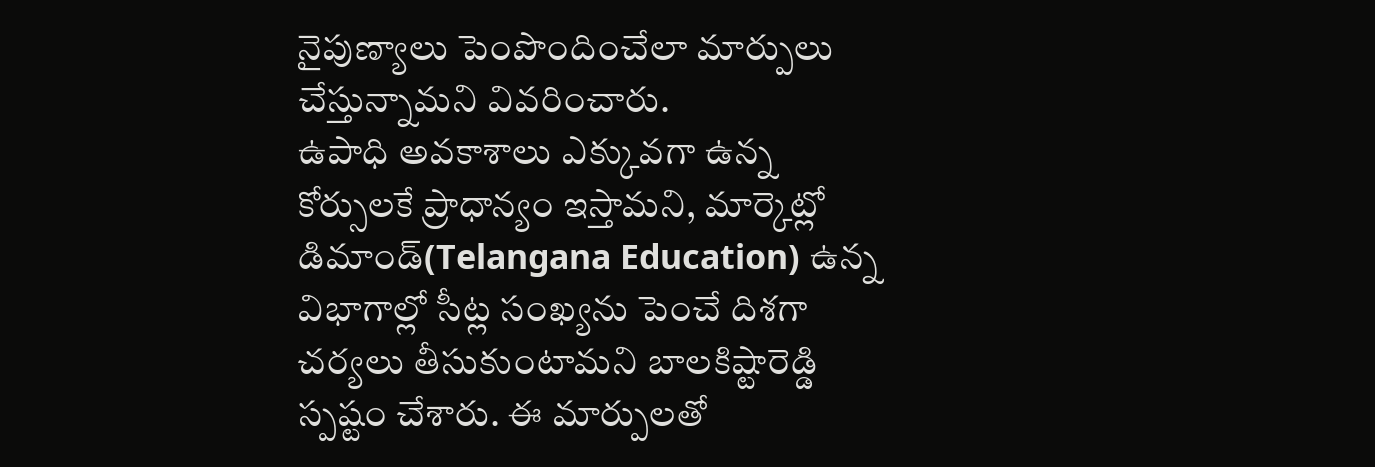నైపుణ్యాలు పెంపొందించేలా మార్పులు చేస్తున్నామని వివరించారు.
ఉపాధి అవకాశాలు ఎక్కువగా ఉన్న కోర్సులకే ప్రాధాన్యం ఇస్తామని, మార్కెట్లో డిమాండ్(Telangana Education) ఉన్న విభాగాల్లో సీట్ల సంఖ్యను పెంచే దిశగా చర్యలు తీసుకుంటామని బాలకిష్టారెడ్డి స్పష్టం చేశారు. ఈ మార్పులతో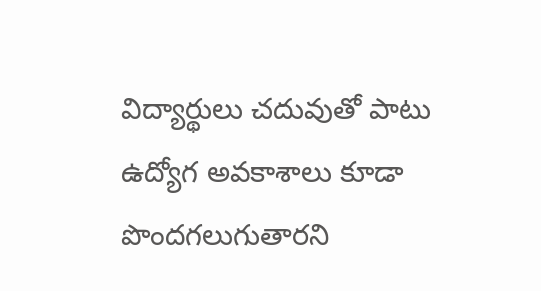విద్యార్థులు చదువుతో పాటు ఉద్యోగ అవకాశాలు కూడా పొందగలుగుతారని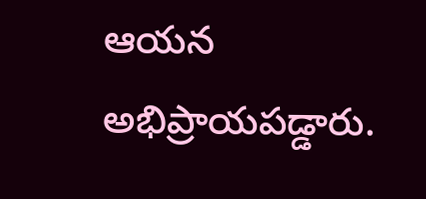ఆయన అభిప్రాయపడ్డారు.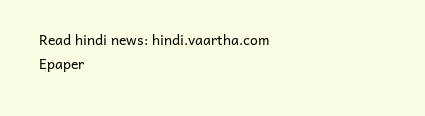Read hindi news: hindi.vaartha.com
Epaper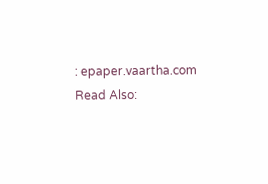: epaper.vaartha.com
Read Also: